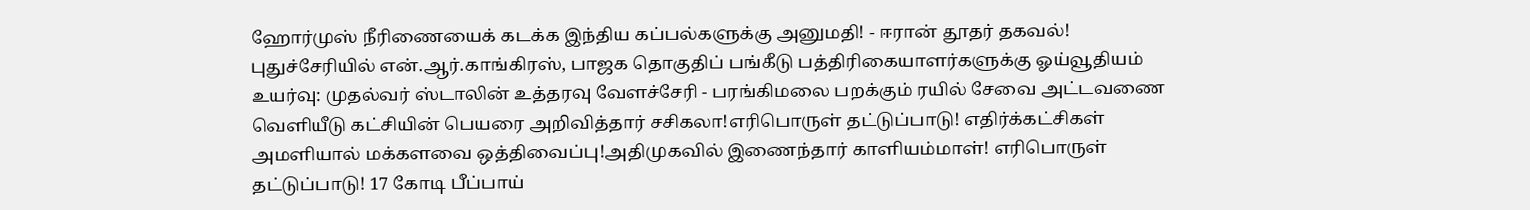ஹோர்முஸ் நீரிணையைக் கடக்க இந்திய கப்பல்களுக்கு அனுமதி! - ஈரான் தூதர் தகவல்! புதுச்சேரியில் என்.ஆர்.காங்கிரஸ், பாஜக தொகுதிப் பங்கீடு பத்திரிகையாளர்களுக்கு ஓய்வூதியம் உயர்வு: முதல்வர் ஸ்டாலின் உத்தரவு வேளச்சேரி - பரங்கிமலை பறக்கும் ரயில் சேவை அட்டவணை வெளியீடு கட்சியின் பெயரை அறிவித்தார் சசிகலா!எரிபொருள் தட்டுப்பாடு! எதிர்க்கட்சிகள் அமளியால் மக்களவை ஒத்திவைப்பு!அதிமுகவில் இணைந்தார் காளியம்மாள்! எரிபொருள் தட்டுப்பாடு! 17 கோடி பீப்பாய்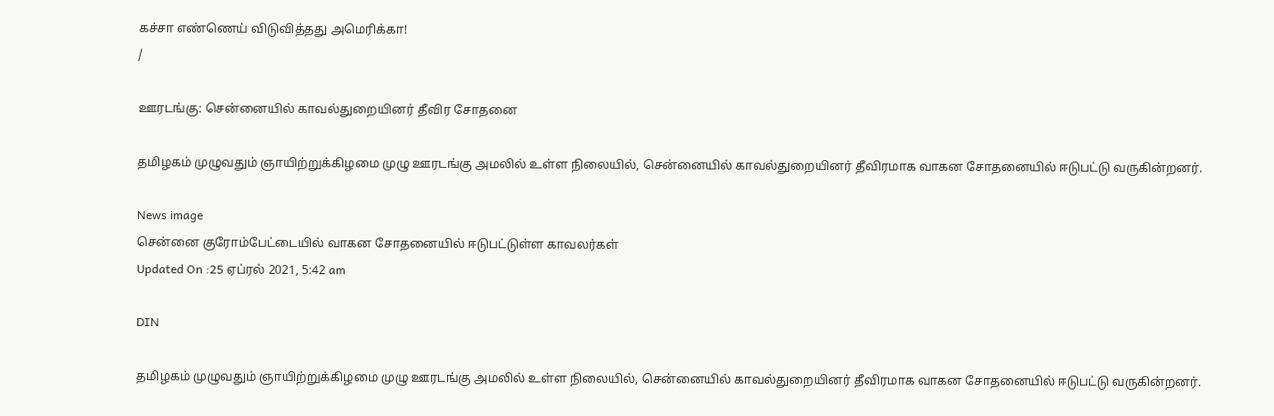கச்சா எண்ணெய் விடுவித்தது அமெரிக்கா!
/

ஊரடங்கு: சென்னையில் காவல்துறையினர் தீவிர சோதனை

தமிழகம் முழுவதும் ஞாயிற்றுக்கிழமை முழு ஊரடங்கு அமலில் உள்ள நிலையில், சென்னையில் காவல்துறையினர் தீவிரமாக வாகன சோதனையில் ஈடுபட்டு வருகின்றனர்.

News image
சென்னை குரோம்பேட்டையில் வாகன சோதனையில் ஈடுபட்டுள்ள காவலர்கள்
Updated On :25 ஏப்ரல் 2021, 5:42 am

DIN

தமிழகம் முழுவதும் ஞாயிற்றுக்கிழமை முழு ஊரடங்கு அமலில் உள்ள நிலையில், சென்னையில் காவல்துறையினர் தீவிரமாக வாகன சோதனையில் ஈடுபட்டு வருகின்றனர்.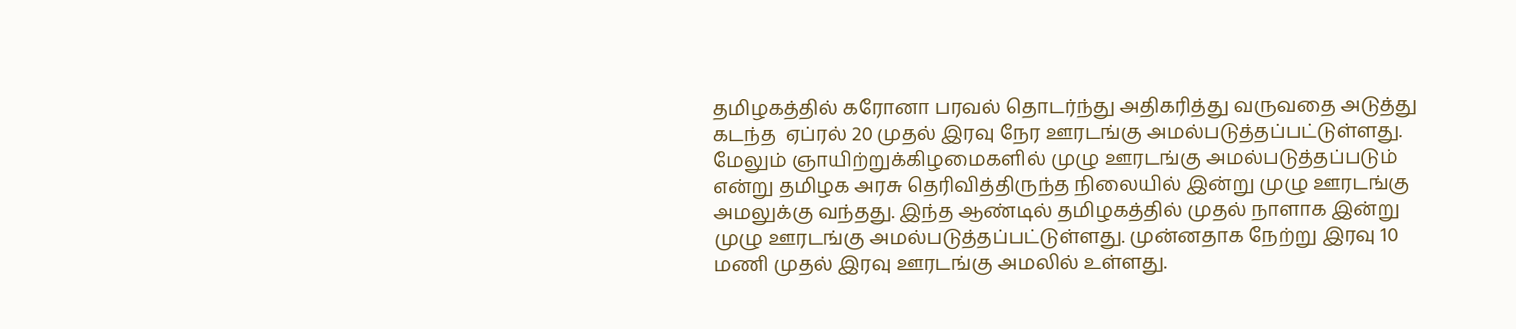தமிழகத்தில் கரோனா பரவல் தொடர்ந்து அதிகரித்து வருவதை அடுத்து கடந்த  ஏப்ரல் 20 முதல் இரவு நேர ஊரடங்கு அமல்படுத்தப்பட்டுள்ளது. மேலும் ஞாயிற்றுக்கிழமைகளில் முழு ஊரடங்கு அமல்படுத்தப்படும் என்று தமிழக அரசு தெரிவித்திருந்த நிலையில் இன்று முழு ஊரடங்கு அமலுக்கு வந்தது. இந்த ஆண்டில் தமிழகத்தில் முதல் நாளாக இன்று முழு ஊரடங்கு அமல்படுத்தப்பட்டுள்ளது. முன்னதாக நேற்று இரவு 10 மணி முதல் இரவு ஊரடங்கு அமலில் உள்ளது.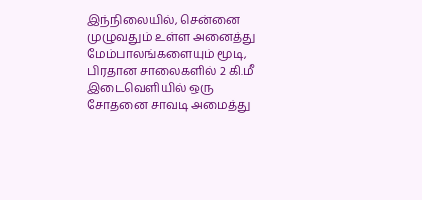இந்நிலையில், சென்னை முழுவதும் உள்ள அனைத்து மேம்பாலங்களையும் மூடி, பிரதான சாலைகளில் 2 கி.மீ இடைவெளியில் ஒரு சோதனை சாவடி அமைத்து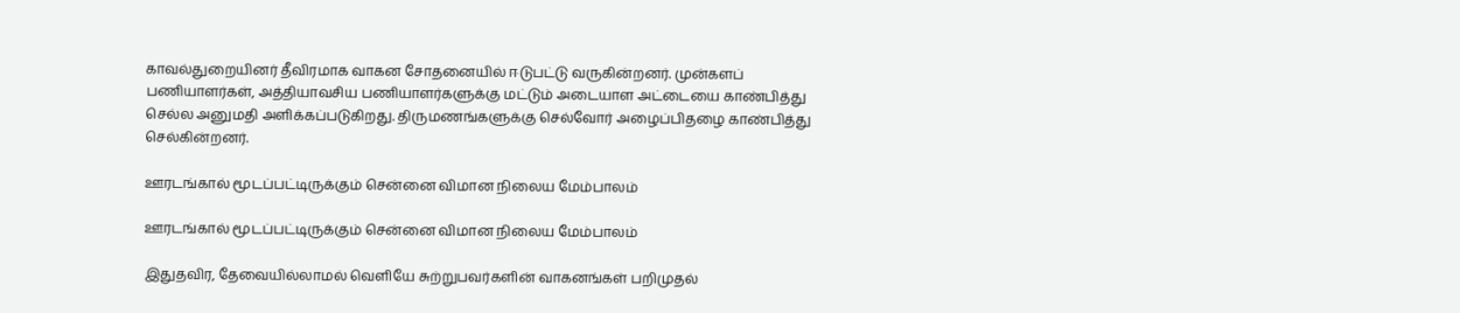காவல்துறையினர் தீவிரமாக வாகன சோதனையில் ஈடுபட்டு வருகின்றனர். முன்களப் பணியாளர்கள், அத்தியாவசிய பணியாளர்களுக்கு மட்டும் அடையாள அட்டையை காண்பித்து செல்ல அனுமதி அளிக்கப்படுகிறது. திருமணங்களுக்கு செல்வோர் அழைப்பிதழை காண்பித்து செல்கின்றனர்.

ஊரடங்கால் மூடப்பட்டிருக்கும் சென்னை விமான நிலைய மேம்பாலம்

ஊரடங்கால் மூடப்பட்டிருக்கும் சென்னை விமான நிலைய மேம்பாலம்

இதுதவிர, தேவையில்லாமல் வெளியே சுற்றுபவர்களின் வாகனங்கள் பறிமுதல்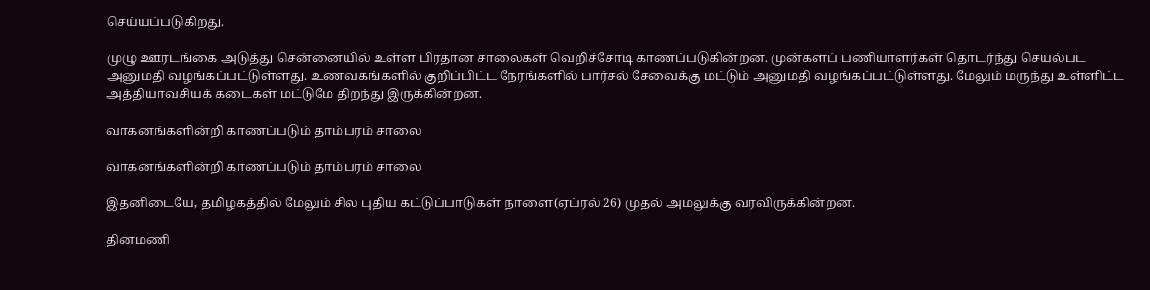செய்யப்படுகிறது.

முழு ஊரடங்கை அடுத்து சென்னையில் உள்ள பிரதான சாலைகள் வெறிச்சோடி காணப்படுகின்றன. முன்களப் பணியாளர்கள் தொடர்ந்து செயல்பட அனுமதி வழங்கப்பட்டுள்ளது. உணவகங்களில் குறிப்பிட்ட நேரங்களில் பார்சல் சேவைக்கு மட்டும் அனுமதி வழங்கப்பட்டுள்ளது. மேலும் மருந்து உள்ளிட்ட அத்தியாவசியக் கடைகள் மட்டுமே திறந்து இருக்கின்றன.

வாகனங்களின்றி காணப்படும் தாம்பரம் சாலை

வாகனங்களின்றி காணப்படும் தாம்பரம் சாலை

இதனிடையே, தமிழகத்தில் மேலும் சில புதிய கட்டுப்பாடுகள் நாளை(ஏப்ரல் 26) முதல் அமலுக்கு வரவிருக்கின்றன.

தினமணி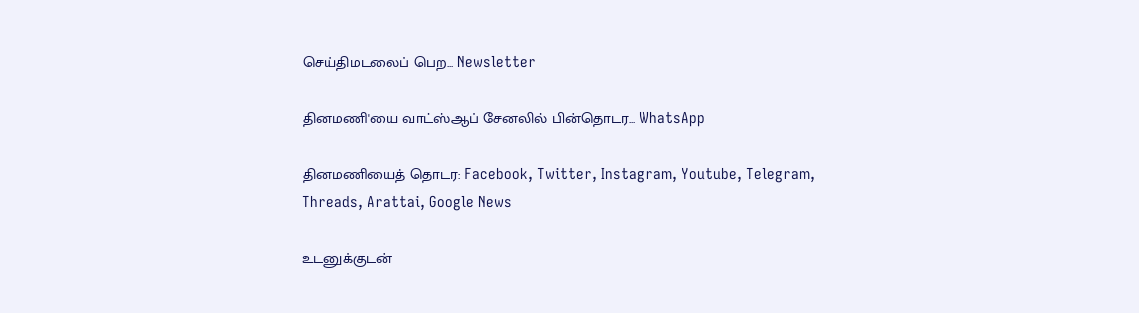செய்திமடலைப் பெற... Newsletter

தினமணி'யை வாட்ஸ்ஆப் சேனலில் பின்தொடர... WhatsApp

தினமணியைத் தொடர: Facebook, Twitter, Instagram, Youtube, Telegram, Threads, Arattai, Google News

உடனுக்குடன்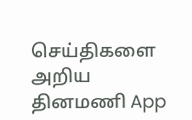செய்திகளை அறிய தினமணி App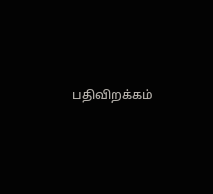பதிவிறக்கம்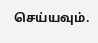செய்யவும்.